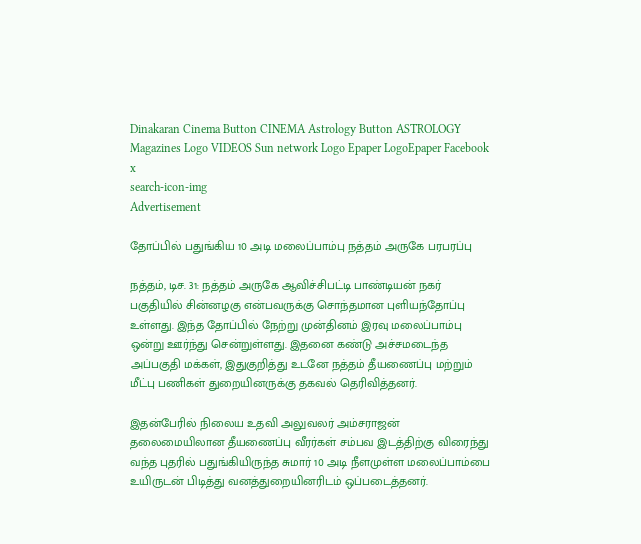Dinakaran Cinema Button CINEMA Astrology Button ASTROLOGY  Magazines Logo VIDEOS Sun network Logo Epaper LogoEpaper Facebook
x
search-icon-img
Advertisement

தோப்பில் பதுங்கிய 10 அடி மலைப்பாம்பு நத்தம் அருகே பரபரப்பு

நத்தம், டிச. 31: நத்தம் அருகே ஆவிச்சிபட்டி பாண்டியன் நகர் பகுதியில் சின்னழகு என்பவருக்கு சொந்தமான புளியந்தோப்பு உள்ளது. இந்த தோப்பில் நேற்று முன்தினம் இரவு மலைப்பாம்பு ஒன்று ஊர்ந்து சென்றுள்ளது. இதனை கண்டு அச்சமடைந்த அப்பகுதி மக்கள், இதுகுறித்து உடனே நத்தம் தீயணைப்பு மற்றும் மீட்பு பணிகள் துறையினருக்கு தகவல் தெரிவித்தனர்.

இதன்பேரில் நிலைய உதவி அலுவலர் அம்சராஜன் தலைமையிலான தீயணைப்பு வீரர்கள் சம்பவ இடத்திற்கு விரைந்து வந்த புதரில் பதுங்கியிருந்த சுமார் 10 அடி நீளமுள்ள மலைப்பாம்பை உயிருடன் பிடித்து வனத்துறையினரிடம் ஒப்படைத்தனர்.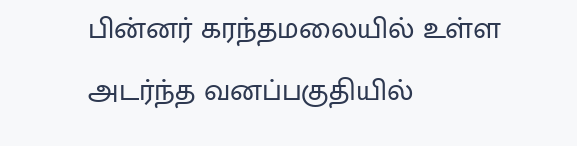பின்னர் கரந்தமலையில் உள்ள அடர்ந்த வனப்பகுதியில்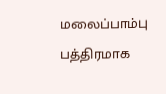மலைப்பாம்பு பத்திரமாக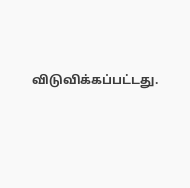விடுவிக்கப்பட்டது.